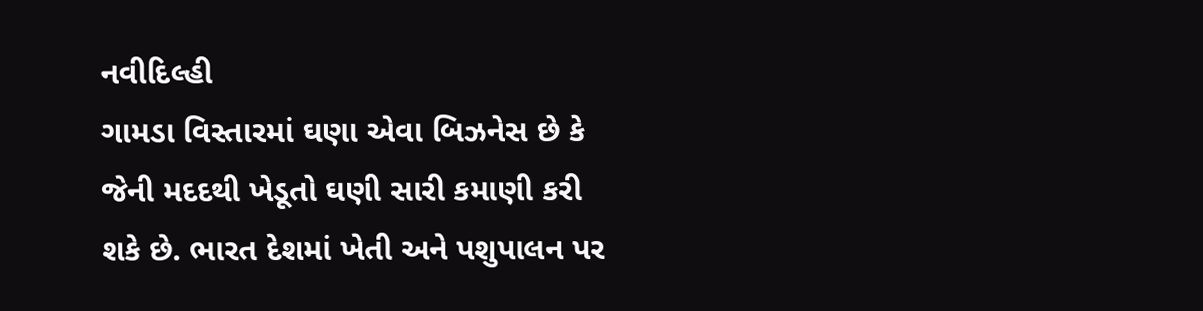નવીદિલ્હી
ગામડા વિસ્તારમાં ઘણા એવા બિઝનેસ છે કે જેની મદદથી ખેડૂતો ઘણી સારી કમાણી કરી શકે છે. ભારત દેશમાં ખેતી અને પશુપાલન પર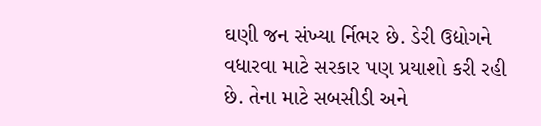ઘણી જન સંખ્યા ર્નિભર છે. ડેરી ઉદ્યોગને વધારવા માટે સરકાર પણ પ્રયાશો કરી રહી છે. તેના માટે સબસીડી અને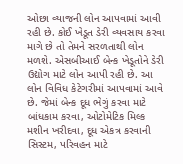ઓછા વ્યાજની લોન આપવામાં આવી રહી છે. કોઈ ખેડૂત ડેરી વ્યવસાય કરવા માગે છે તો તેમને સરળતાથી લોન મળશે. એસબીઆઈ બેન્ક ખેડૂતોને ડેરી ઉદ્યોગ માટે લોન આપી રહી છે. આ લોન વિવિધ કેટેગરીમાં આપવામાં આવે છે. જેમાં બેન્ક દૂધ ભેગું કરવા માટે બાંધકામ કરવા, ઓટોમેટિક મિલ્ક મશીન ખરીદવા, દૂધ એકત્ર કરવાની સિસ્ટમ, પરિવહન માટે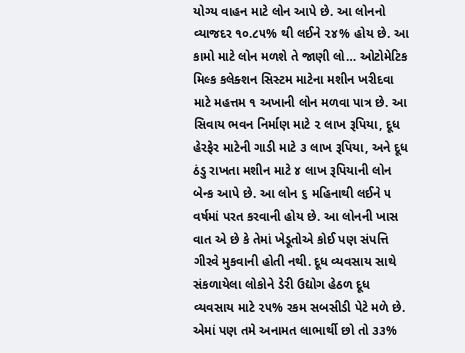યોગ્ય વાહન માટે લોન આપે છે. આ લોનનો વ્યાજદર ૧૦.૮૫% થી લઈને ૨૪% હોય છે. આ કામો માટે લોન મળશે તે જાણી લો… ઓટોમેટિક મિલ્ક કલેક્શન સિસ્ટમ માટેના મશીન ખરીદવા માટે મહત્તમ ૧ અખાની લોન મળવા પાત્ર છે. આ સિવાય ભવન નિર્માણ માટે ૨ લાખ રૂપિયા, દૂધ હેરફેર માટેની ગાડી માટે ૩ લાખ રૂપિયા, અને દૂધ ઠંડુ રાખતા મશીન માટે ૪ લાખ રૂપિયાની લોન બેન્ક આપે છે. આ લોન ૬ મહિનાથી લઈને ૫ વર્ષમાં પરત કરવાની હોય છે. આ લોનની ખાસ વાત એ છે કે તેમાં ખેડૂતોએ કોઈ પણ સંપત્તિ ગીરવે મુકવાની હોતી નથી. દૂધ વ્યવસાય સાથે સંકળાયેલા લોકોને ડેરી ઉદ્યોગ હેઠળ દૂધ વ્યવસાય માટે ૨૫% રકમ સબસીડી પેટે મળે છે. એમાં પણ તમે અનામત લાભાર્થી છો તો ૩૩%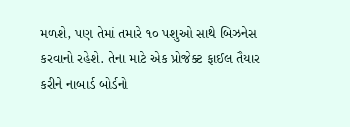મળશે, પણ તેમાં તમારે ૧૦ પશુઓ સાથે બિઝનેસ કરવાનો રહેશે. તેના માટે એક પ્રોજેક્ટ ફાઈલ તૈયાર કરીને નાબાર્ડ બોર્ડનો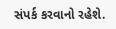સંપર્ક કરવાનો રહેશે.